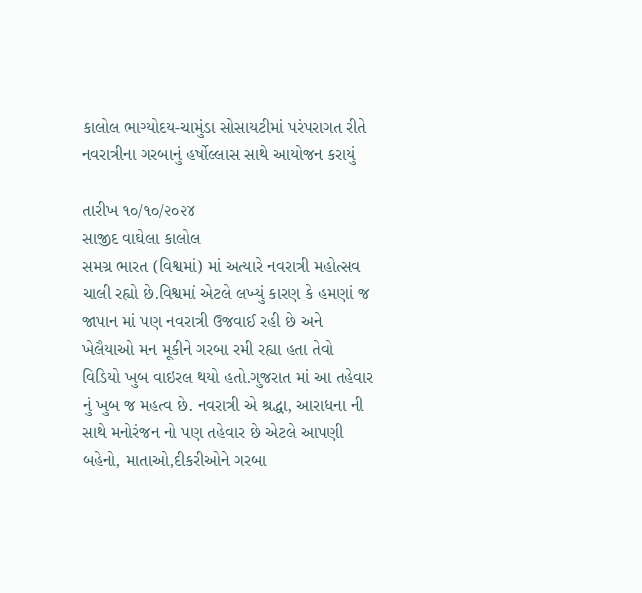કાલોલ ભાગ્યોદય-ચામુંડા સોસાયટીમાં પરંપરાગત રીતે નવરાત્રીના ગરબાનું હર્ષોલ્લાસ સાથે આયોજન કરાયું

તારીખ ૧૦/૧૦/૨૦૨૪
સાજીદ વાઘેલા કાલોલ
સમગ્ર ભારત (વિશ્વમાં) માં અત્યારે નવરાત્રી મહોત્સવ ચાલી રહ્યો છે.વિશ્વમાં એટલે લખ્યું કારણ કે હમણાં જ જાપાન માં પણ નવરાત્રી ઉજવાઈ રહી છે અને ખેલૈયાઓ મન મૂકીને ગરબા રમી રહ્યા હતા તેવો વિડિયો ખુબ વાઇરલ થયો હતો.ગુજરાત માં આ તહેવાર નું ખુબ જ મહત્વ છે. નવરાત્રી એ શ્રદ્ધા, આરાધના ની સાથે મનોરંજન નો પણ તહેવાર છે એટલે આપણી બહેનો, માતાઓ,દીકરીઓને ગરબા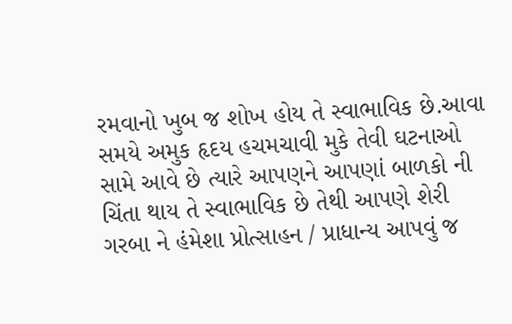રમવાનો ખુબ જ શોખ હોય તે સ્વાભાવિક છે.આવા સમયે અમુક હૃદય હચમચાવી મુકે તેવી ઘટનાઓ સામે આવે છે ત્યારે આપણને આપણાં બાળકો ની ચિંતા થાય તે સ્વાભાવિક છે તેથી આપણે શેરી ગરબા ને હંમેશા પ્રોત્સાહન / પ્રાધાન્ય આપવું જ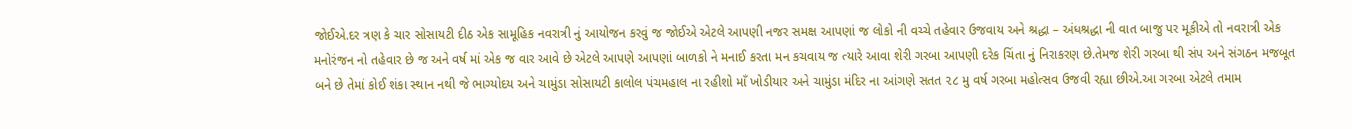જોઈએ.દર ત્રણ કે ચાર સોસાયટી દીઠ એક સામૂહિક નવરાત્રી નું આયોજન કરવું જ જોઈએ એટલે આપણી નજર સમક્ષ આપણાં જ લોકો ની વચ્ચે તહેવાર ઉજવાય અને શ્રદ્ધા – અંધશ્રદ્ધા ની વાત બાજુ પર મૂકીએ તો નવરાત્રી એક મનોરંજન નો તહેવાર છે જ અને વર્ષ માં એક જ વાર આવે છે એટલે આપણે આપણાં બાળકો ને મનાઈ કરતા મન કચવાય જ ત્યારે આવા શેરી ગરબા આપણી દરેક ચિંતા નું નિરાકરણ છે.તેમજ શેરી ગરબા થી સંપ અને સંગઠન મજબૂત બને છે તેમાં કોઈ શંકા સ્થાન નથી જે ભાગ્યોદય અને ચામુંડા સોસાયટી કાલોલ પંચમહાલ ના રહીશો માઁ ખોડીયાર અને ચામુંડા મંદિર ના આંગણે સતત ૨૮ મુ વર્ષ ગરબા મહોત્સવ ઉજવી રહ્યા છીએ.આ ગરબા એટલે તમામ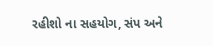રહીશો ના સહયોગ, સંપ અને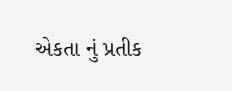એકતા નું પ્રતીક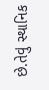છે.તેવું સ્થાનિક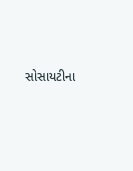સોસાયટીના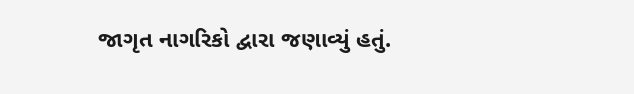જાગૃત નાગરિકો દ્વારા જણાવ્યું હતું.